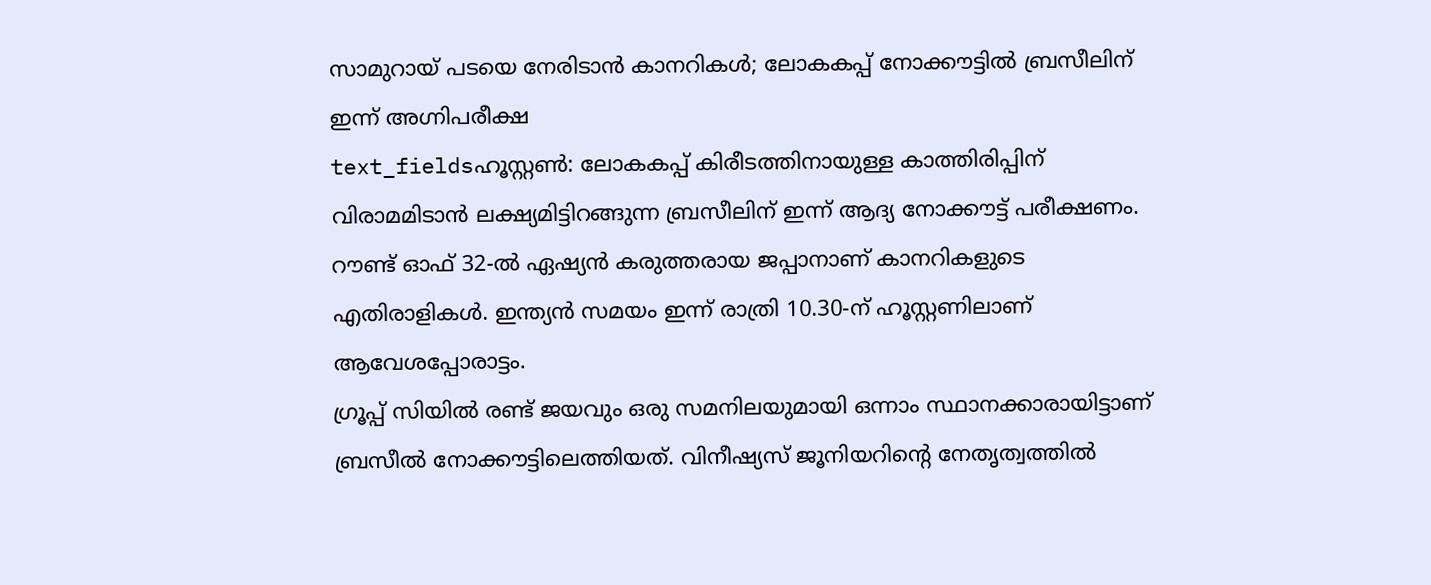സാമുറായ് പടയെ നേരിടാൻ കാനറികൾ; ലോകകപ്പ് നോക്കൗട്ടിൽ ബ്രസീലിന് ഇന്ന് അഗ്നിപരീക്ഷ
text_fieldsഹൂസ്റ്റൺ: ലോകകപ്പ് കിരീടത്തിനായുള്ള കാത്തിരിപ്പിന് വിരാമമിടാൻ ലക്ഷ്യമിട്ടിറങ്ങുന്ന ബ്രസീലിന് ഇന്ന് ആദ്യ നോക്കൗട്ട് പരീക്ഷണം. റൗണ്ട് ഓഫ് 32-ൽ ഏഷ്യൻ കരുത്തരായ ജപ്പാനാണ് കാനറികളുടെ എതിരാളികൾ. ഇന്ത്യൻ സമയം ഇന്ന് രാത്രി 10.30-ന് ഹൂസ്റ്റണിലാണ് ആവേശപ്പോരാട്ടം.
ഗ്രൂപ്പ് സിയിൽ രണ്ട് ജയവും ഒരു സമനിലയുമായി ഒന്നാം സ്ഥാനക്കാരായിട്ടാണ് ബ്രസീൽ നോക്കൗട്ടിലെത്തിയത്. വിനീഷ്യസ് ജൂനിയറിന്റെ നേതൃത്വത്തിൽ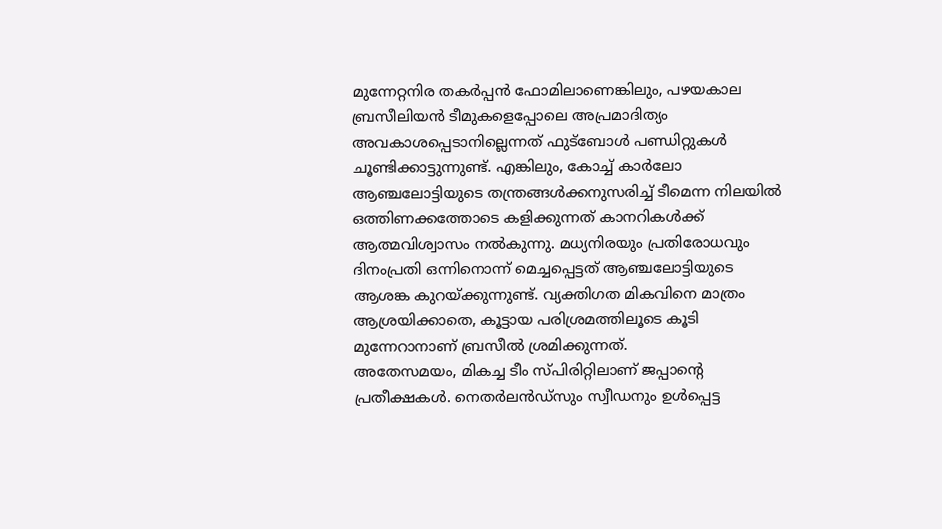മുന്നേറ്റനിര തകർപ്പൻ ഫോമിലാണെങ്കിലും, പഴയകാല ബ്രസീലിയൻ ടീമുകളെപ്പോലെ അപ്രമാദിത്യം അവകാശപ്പെടാനില്ലെന്നത് ഫുട്ബോൾ പണ്ഡിറ്റുകൾ ചൂണ്ടിക്കാട്ടുന്നുണ്ട്. എങ്കിലും, കോച്ച് കാർലോ ആഞ്ചലോട്ടിയുടെ തന്ത്രങ്ങൾക്കനുസരിച്ച് ടീമെന്ന നിലയിൽ ഒത്തിണക്കത്തോടെ കളിക്കുന്നത് കാനറികൾക്ക് ആത്മവിശ്വാസം നൽകുന്നു. മധ്യനിരയും പ്രതിരോധവും ദിനംപ്രതി ഒന്നിനൊന്ന് മെച്ചപ്പെട്ടത് ആഞ്ചലോട്ടിയുടെ ആശങ്ക കുറയ്ക്കുന്നുണ്ട്. വ്യക്തിഗത മികവിനെ മാത്രം ആശ്രയിക്കാതെ, കൂട്ടായ പരിശ്രമത്തിലൂടെ കൂടി മുന്നേറാനാണ് ബ്രസീൽ ശ്രമിക്കുന്നത്.
അതേസമയം, മികച്ച ടീം സ്പിരിറ്റിലാണ് ജപ്പാന്റെ പ്രതീക്ഷകൾ. നെതർലൻഡ്സും സ്വീഡനും ഉൾപ്പെട്ട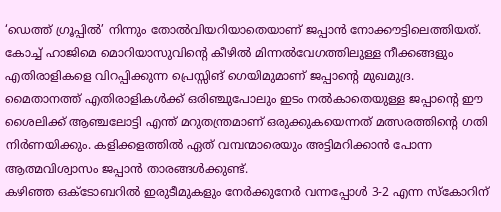‘ഡെത്ത് ഗ്രൂപ്പിൽ’ നിന്നും തോൽവിയറിയാതെയാണ് ജപ്പാൻ നോക്കൗട്ടിലെത്തിയത്. കോച്ച് ഹാജിമെ മൊറിയാസുവിന്റെ കീഴിൽ മിന്നൽവേഗത്തിലുള്ള നീക്കങ്ങളും എതിരാളികളെ വിറപ്പിക്കുന്ന പ്രെസ്സിങ് ഗെയിമുമാണ് ജപ്പാന്റെ മുഖമുദ്ര. മൈതാനത്ത് എതിരാളികൾക്ക് ഒരിഞ്ചുപോലും ഇടം നൽകാതെയുള്ള ജപ്പാന്റെ ഈ ശൈലിക്ക് ആഞ്ചലോട്ടി എന്ത് മറുതന്ത്രമാണ് ഒരുക്കുകയെന്നത് മത്സരത്തിന്റെ ഗതി നിർണയിക്കും. കളിക്കളത്തിൽ ഏത് വമ്പന്മാരെയും അട്ടിമറിക്കാൻ പോന്ന ആത്മവിശ്വാസം ജപ്പാൻ താരങ്ങൾക്കുണ്ട്.
കഴിഞ്ഞ ഒക്ടോബറിൽ ഇരുടീമുകളും നേർക്കുനേർ വന്നപ്പോൾ 3-2 എന്ന സ്കോറിന്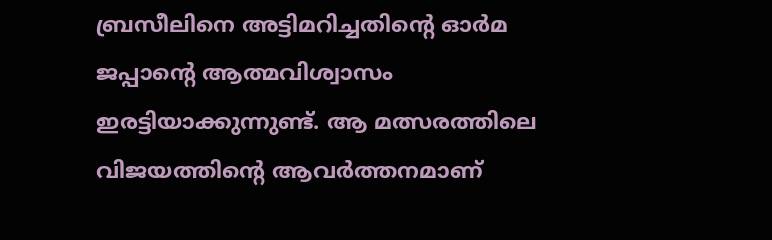ബ്രസീലിനെ അട്ടിമറിച്ചതിന്റെ ഓർമ ജപ്പാന്റെ ആത്മവിശ്വാസം ഇരട്ടിയാക്കുന്നുണ്ട്. ആ മത്സരത്തിലെ വിജയത്തിന്റെ ആവർത്തനമാണ്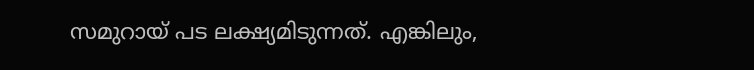സമുറായ് പട ലക്ഷ്യമിടുന്നത്. എങ്കിലും,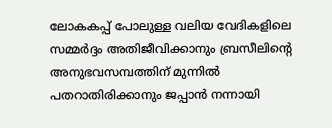ലോകകപ്പ് പോലുള്ള വലിയ വേദികളിലെ സമ്മർദ്ദം അതിജീവിക്കാനും ബ്രസീലിന്റെ അനുഭവസമ്പത്തിന് മുന്നിൽ പതറാതിരിക്കാനും ജപ്പാൻ നന്നായി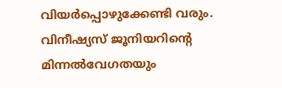വിയർപ്പൊഴുക്കേണ്ടി വരും. വിനീഷ്യസ് ജൂനിയറിന്റെ മിന്നൽവേഗതയും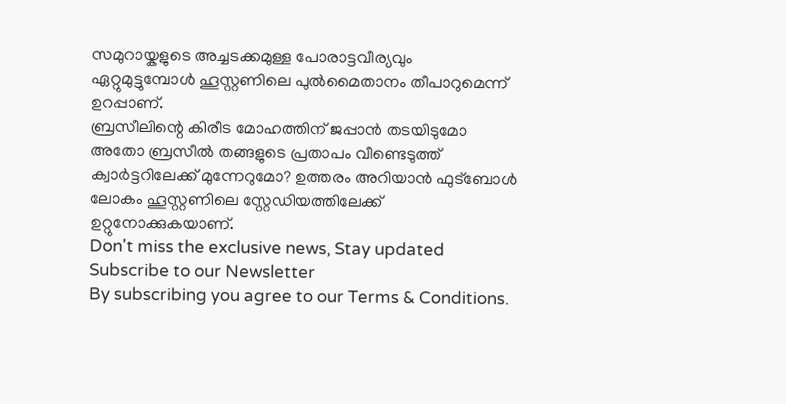സമുറായ്കളുടെ അച്ചടക്കമുള്ള പോരാട്ടവീര്യവും ഏറ്റുമുട്ടുമ്പോൾ ഹൂസ്റ്റണിലെ പുൽമൈതാനം തീപാറുമെന്ന് ഉറപ്പാണ്.
ബ്രസീലിന്റെ കിരീട മോഹത്തിന് ജപ്പാൻ തടയിടുമോ അതോ ബ്രസീൽ തങ്ങളുടെ പ്രതാപം വീണ്ടെടുത്ത് ക്വാർട്ടറിലേക്ക് മുന്നേറുമോ? ഉത്തരം അറിയാൻ ഫുട്ബോൾ ലോകം ഹൂസ്റ്റണിലെ സ്റ്റേഡിയത്തിലേക്ക് ഉറ്റുനോക്കുകയാണ്.
Don't miss the exclusive news, Stay updated
Subscribe to our Newsletter
By subscribing you agree to our Terms & Conditions.